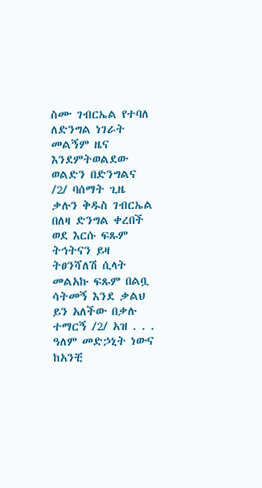ስሙ ገብርኤል የተባለ ለድንግል ነገራት መልኝም ዜና እንደምትወልደው ወልድን በድንግልና /2/ ባሰማት ጊዜ ቃሉን ቅዱስ ገብርኤል በለዛ ድንግል ቀረበች ወደ እርሱ ፍጹም ትኅትናን ይዛ ትፀንሻለሽ ሲላት መልአኩ ፍጹም በልቧ ሳትመኝ እንደ ቃልህ ይን አለችው በቃሉ ተማርኝ /2/ አዝ . . . ዓለም መድኃኒት ነውና ከአንቺ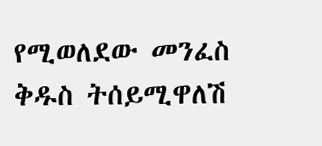የሚወለደው መንፈስ ቅዱስ ትሰይሚዋለሽ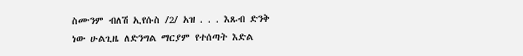ስሙንም ብለሽ ኢየሱስ /2/ አዝ . . . እጹብ ድንቅ ነው ሁልጊዜ ለድንግል ማርያም የተሰጣት እድል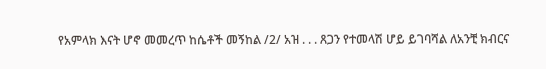የአምላክ እናት ሆኖ መመረጥ ከሴቶች መኝከል /2/ አዝ . . . ጸጋን የተመላሽ ሆይ ይገባሻል ለአንቺ ክብርና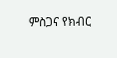ምስጋና የክብር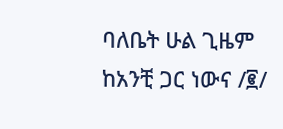ባለቤት ሁል ጊዜም ከአንቺ ጋር ነውና /፪/